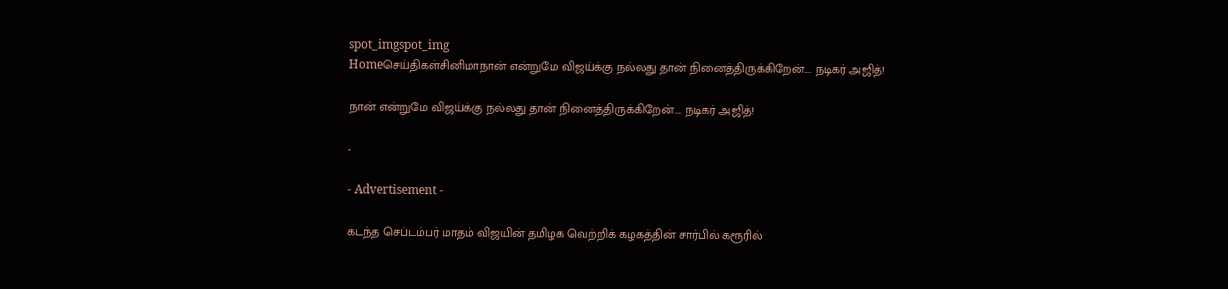spot_imgspot_img
Homeசெய்திகள்சினிமாநான் என்றுமே விஜய்க்கு நல்லது தான் நினைத்திருக்கிறேன்.... நடிகர் அஜித்!

நான் என்றுமே விஜய்க்கு நல்லது தான் நினைத்திருக்கிறேன்…. நடிகர் அஜித்!

-

- Advertisement -

கடந்த செப்டம்பர் மாதம் விஜயின் தமிழக வெற்றிக் கழகத்தின் சார்பில் கரூரில்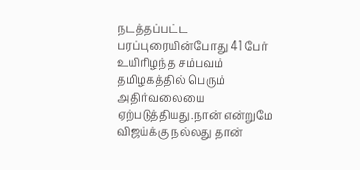நடத்தப்பட்ட பரப்புரையின்போது 41 பேர் உயிரிழந்த சம்பவம் தமிழகத்தில் பெரும் அதிர்வலையை ஏற்படுத்தியது.நான் என்றுமே விஜய்க்கு நல்லது தான்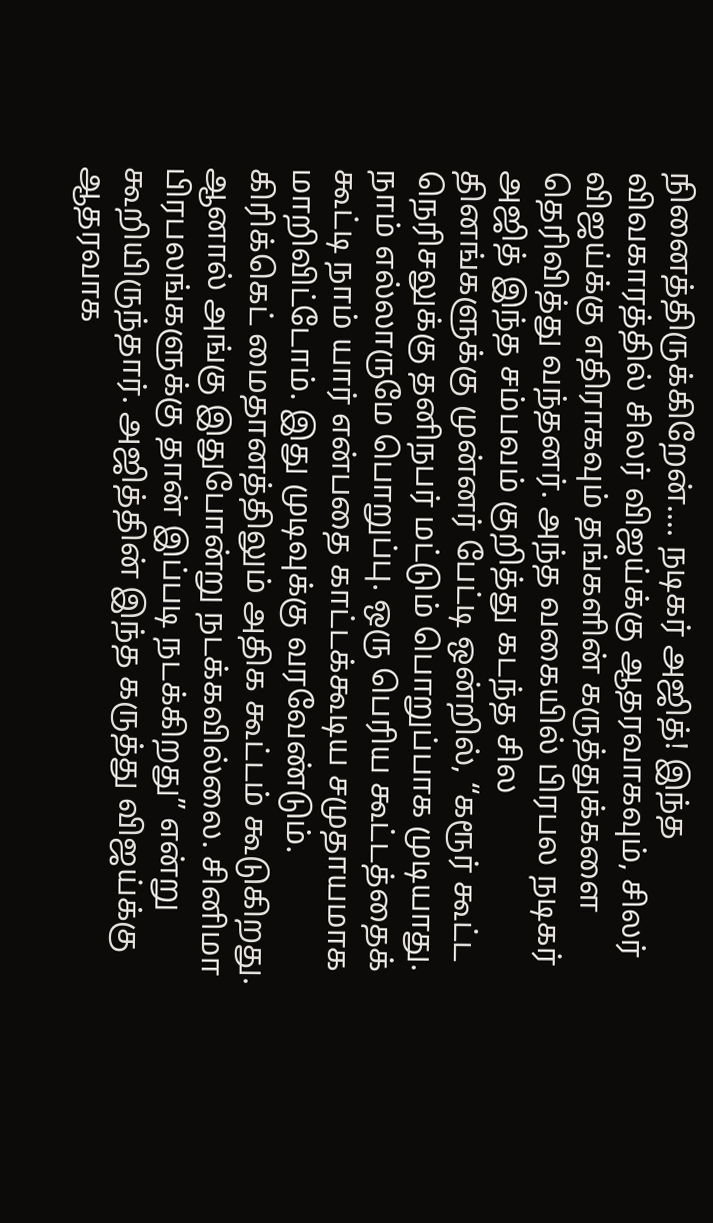நினைத்திருக்கிறேன்.... நடிகர் அஜித்! இந்த விவகாரத்தில் சிலர் விஜய்க்கு ஆதரவாகவும், சிலர் விஜய்க்கு எதிராகவும் தங்களின் கருத்துக்களை தெரிவித்து வந்தனர். அந்த வகையில் பிரபல நடிகர் அஜித் இந்த சம்பவம் குறித்து கடந்த சில தினங்களுக்கு முன்னர் பேட்டி ஒன்றில், “கரூர் கூட்ட நெரிசலுக்கு தனிநபர் மட்டும் பொறுப்பாக முடியாது. நாம் எல்லாருமே பொறுப்பு. ஒரு பெரிய கூட்டத்தைக் கூட்டி நாம் யார் என்பதை காட்டக்கூடிய சமுதாயமாக மாறிவிட்டோம். இது முடிவுக்கு வரவேண்டும். கிரிக்கெட் மைதானத்திலும் அதிக கூட்டம் கூடுகிறது. ஆனால் அங்கு இதுபோன்று நடக்கவில்லை. சினிமா பிரபலங்களுக்கு தான் இப்படி நடக்கிறது” என்று கூறியிருந்தார். அஜித்தின் இந்த கருத்து விஜய்க்கு ஆதரவாக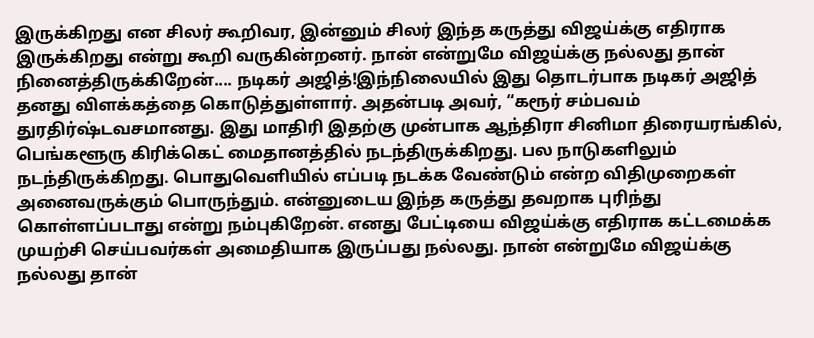இருக்கிறது என சிலர் கூறிவர, இன்னும் சிலர் இந்த கருத்து விஜய்க்கு எதிராக இருக்கிறது என்று கூறி வருகின்றனர். நான் என்றுமே விஜய்க்கு நல்லது தான் நினைத்திருக்கிறேன்.... நடிகர் அஜித்!இந்நிலையில் இது தொடர்பாக நடிகர் அஜித் தனது விளக்கத்தை கொடுத்துள்ளார். அதன்படி அவர், “கரூர் சம்பவம் துரதிர்ஷ்டவசமானது. இது மாதிரி இதற்கு முன்பாக ஆந்திரா சினிமா திரையரங்கில், பெங்களூரு கிரிக்கெட் மைதானத்தில் நடந்திருக்கிறது. பல நாடுகளிலும் நடந்திருக்கிறது. பொதுவெளியில் எப்படி நடக்க வேண்டும் என்ற விதிமுறைகள் அனைவருக்கும் பொருந்தும். என்னுடைய இந்த கருத்து தவறாக புரிந்து கொள்ளப்படாது என்று நம்புகிறேன். எனது பேட்டியை விஜய்க்கு எதிராக கட்டமைக்க முயற்சி செய்பவர்கள் அமைதியாக இருப்பது நல்லது. நான் என்றுமே விஜய்க்கு நல்லது தான்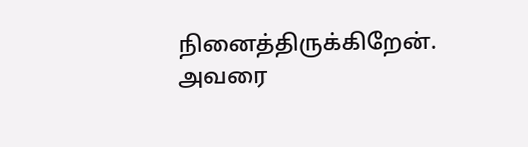நினைத்திருக்கிறேன். அவரை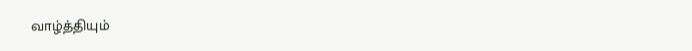வாழ்த்தியும்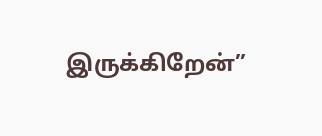இருக்கிறேன்”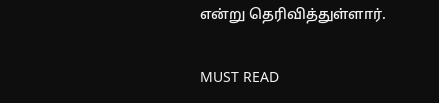என்று தெரிவித்துள்ளார்.

MUST READ